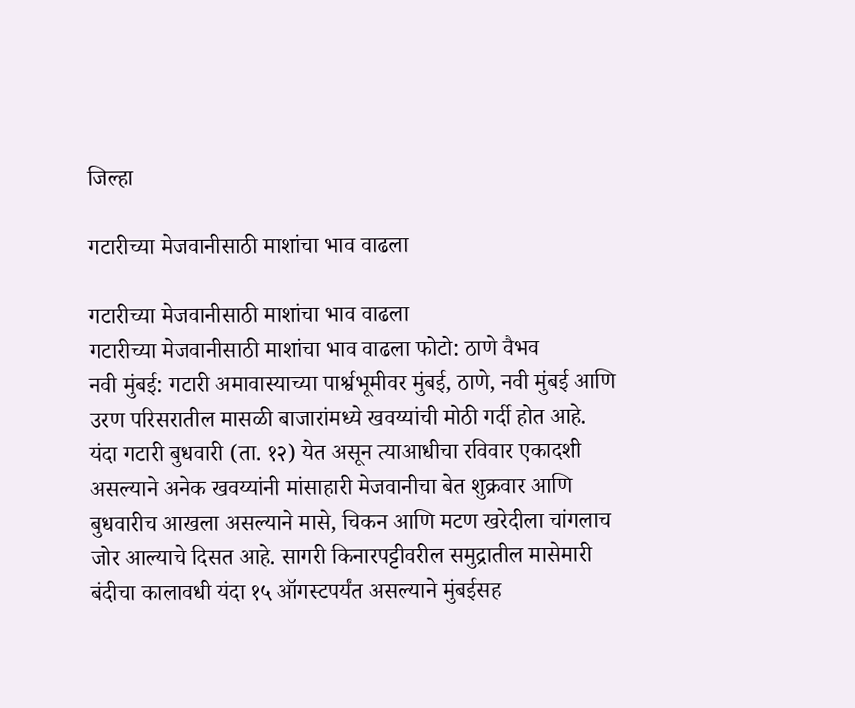जिल्हा

गटारीच्या मेजवानीसाठी माशांचा भाव वाढला

गटारीच्या मेजवानीसाठी माशांचा भाव वाढला
गटारीच्या मेजवानीसाठी माशांचा भाव वाढला फोटो: ठाणे वैभव
नवी मुंबई: गटारी अमावास्याच्या पार्श्वभूमीवर मुंबई, ठाणे, नवी मुंबई आणि उरण परिसरातील मासळी बाजारांमध्ये खवय्यांची मोठी गर्दी होत आहे. यंदा गटारी बुधवारी (ता. १२) येत असून त्याआधीचा रविवार एकादशी असल्याने अनेक खवय्यांनी मांसाहारी मेजवानीचा बेत शुक्रवार आणि बुधवारीच आखला असल्याने मासे, चिकन आणि मटण खरेदीला चांगलाच जोर आल्याचे दिसत आहे. सागरी किनारपट्टीवरील समुद्रातील मासेमारी बंदीचा कालावधी यंदा १५ ऑगस्टपर्यंत असल्याने मुंबईसह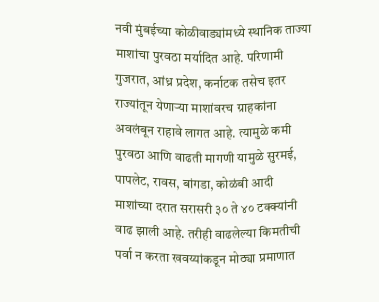नवी मुंबईच्या कोळीवाड्यांमध्ये स्थानिक ताज्या माशांचा पुरवठा मर्यादित आहे. परिणामी गुजरात, आंध्र प्रदेश, कर्नाटक तसेच इतर राज्यांतून येणाऱ्या माशांवरच ग्राहकांना अवलंबून राहावे लागत आहे. त्यामुळे कमी पुरवठा आणि वाढती मागणी यामुळे सुरमई, पापलेट, रावस, बांगडा, कोळंबी आदी माशांच्या दरात सरासरी ३० ते ४० टक्क्यांनी वाढ झाली आहे. तरीही वाढलेल्या किमतीची पर्वा न करता खवय्यांकडून मोठ्या प्रमाणात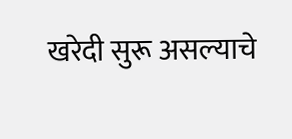खरेदी सुरू असल्याचे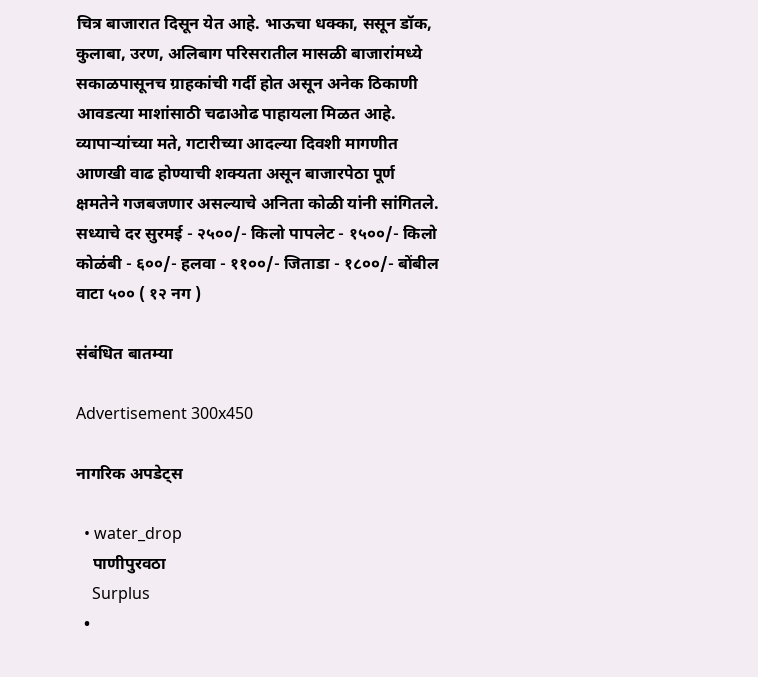चित्र बाजारात दिसून येत आहे. भाऊचा धक्का, ससून डॉक, कुलाबा, उरण, अलिबाग परिसरातील मासळी बाजारांमध्ये सकाळपासूनच ग्राहकांची गर्दी होत असून अनेक ठिकाणी आवडत्या माशांसाठी चढाओढ पाहायला मिळत आहे. व्यापाऱ्यांच्या मते, गटारीच्या आदल्या दिवशी मागणीत आणखी वाढ होण्याची शक्यता असून बाजारपेठा पूर्ण क्षमतेने गजबजणार असल्याचे अनिता कोळी यांनी सांगितले. सध्याचे दर सुरमई - २५००/- किलो पापलेट - १५००/- किलो कोळंबी - ६००/- हलवा - ११००/- जिताडा - १८००/- बोंबील वाटा ५०० ( १२ नग )

संबंधित बातम्या

Advertisement 300x450

नागरिक अपडेट्स

  • water_drop
    पाणीपुरवठा
    Surplus
  •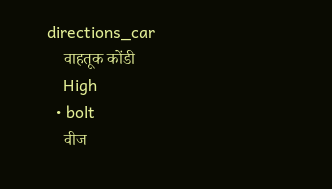directions_car
    वाहतूक कोंडी
    High
  • bolt
    वीज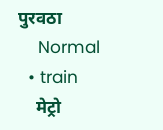पुरवठा
    Normal
  • train
    मेट्रो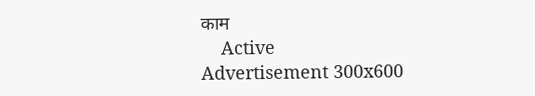काम
    Active
Advertisement 300x600